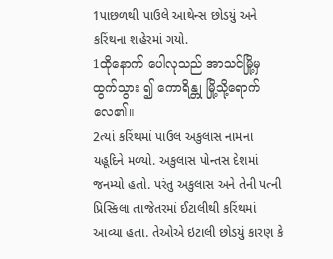1પાછળથી પાઉલે આથેન્સ છોડયું અને કરિંથના શહેરમાં ગયો.
1ထိုနောက် ပေါလုသည် အာသင်မြို့မှ ထွက်သွား ၍ ကောရိန္တု မြို့သို့ရောက်လေ၏။
2ત્યાં કરિંથમાં પાઉલ અકુલાસ નામના યહૂદિને મળ્યો. અકુલાસ પોન્તસ દેશમાં જનમ્યો હતો. પરંતુ અકુલાસ અને તેની પત્ની પ્રિસ્કિલા તાજેતરમાં ઈટાલીથી કરિંથમાં આવ્યા હતા. તેઓએ ઇટાલી છોડયું કારણ કે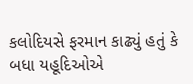કલોદિયસે ફરમાન કાઢ્યું હતું કે બધા યહૂદિઓએ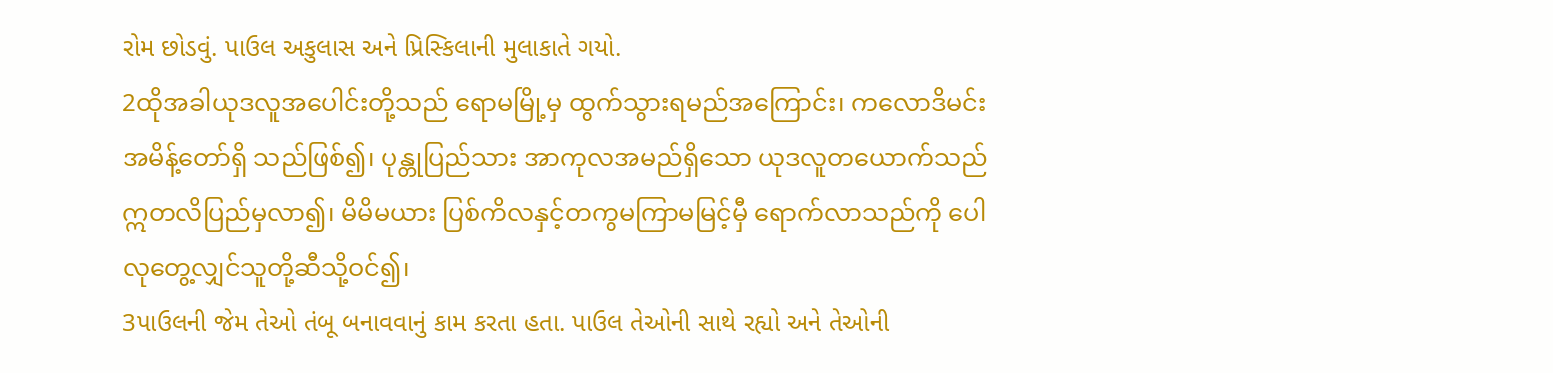રોમ છોડવું. પાઉલ અકુલાસ અને પ્રિસ્કિલાની મુલાકાતે ગયો.
2ထိုအခါယုဒလူအပေါင်းတို့သည် ရောမမြို့မှ ထွက်သွားရမည်အကြောင်း၊ ကလောဒိမင်း အမိန့်တော်ရှိ သည်ဖြစ်၍၊ ပုန္တုပြည်သား အာကုလအမည်ရှိသော ယုဒလူတယောက်သည် ဣတလိပြည်မှလာ၍၊ မိမိမယား ပြစ်ကိလနှင့်တကွမကြာမမြင့်မှီ ရောက်လာသည်ကို ပေါလုတွေ့လျှင်သူတို့ဆီသို့ဝင်၍၊
3પાઉલની જેમ તેઓ તંબૂ બનાવવાનું કામ કરતા હતા. પાઉલ તેઓની સાથે રહ્યો અને તેઓની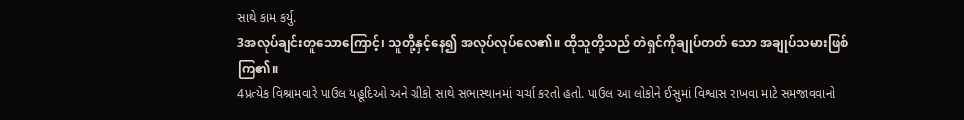સાથે કામ કર્યુ.
3အလုပ်ချင်းတူသောကြောင့်၊ သူတို့နှင့်နေ၍ အလုပ်လုပ်လေ၏။ ထိုသူတို့သည် တဲရှင်ကိုချုပ်တတ် သော အချုပ်သမားဖြစ်ကြ၏။
4પ્રત્યેક વિશ્રામવારે પાઉલ યહૂદિઓ અને ગ્રીકો સાથે સભાસ્થાનમાં ચર્ચા કરતો હતો. પાઉલ આ લોકોને ઈસુમાં વિશ્વાસ રાખવા માટે સમજાવવાનો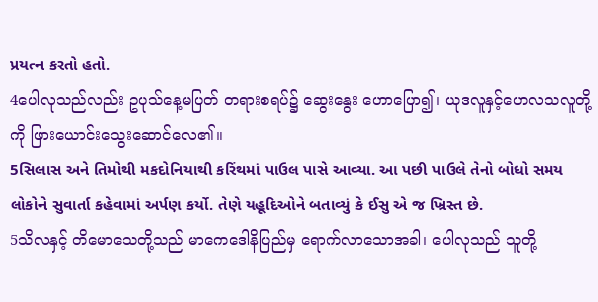પ્રયત્ન કરતો હતો.
4ပေါလုသည်လည်း ဥပုသ်နေ့မပြတ် တရားစရပ်၌ ဆွေးနွေး ဟောပြော၍၊ ယုဒလူနှင့်ဟေလသလူတို့ကို ဖြားယောင်းသွေးဆောင်လေ၏။
5સિલાસ અને તિમોથી મકદોનિયાથી કરિંથમાં પાઉલ પાસે આવ્યા. આ પછી પાઉલે તેનો બોધો સમય લોકોને સુવાર્તા કહેવામાં અર્પણ કર્યો. તેણે યહૂદિઓને બતાવ્યું કે ઈસુ એ જ ખ્રિસ્ત છે.
5သိလနှင့် တိမောသေတို့သည် မာကေဒေါနိပြည်မှ ရောက်လာသောအခါ၊ ပေါလုသည် သူတို့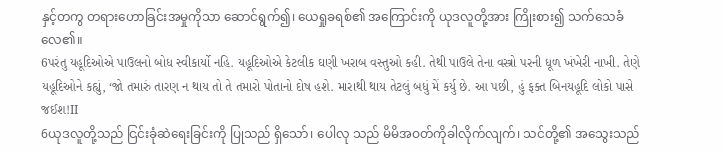နှင့်တကွ တရားဟောခြင်းအမှုကိုသာ ဆောင်ရွက်၍၊ ယေရှုခရစ်၏ အကြောင်းကို ယုဒလူတို့အား ကြိုးစား၍ သက်သေခံလေ၏။
6પરંતુ યહૂદિઓએ પાઉલનો બોધ સ્વીકાર્યો નહિ. યહૂદિઓએ કેટલીક ઘણી ખરાબ વસ્તુઓ કહી. તેથી પાઉલે તેના વસ્ત્રો પરની ધૂળ ખંખેરી નાખી. તેણે યહૂદિઓને કહ્યું, ‘જો તમારું તારણ ન થાય તો તે તમારો પોતાનો દોષ હશે. મારાથી થાય તેટલું બધું મેં કર્યુ છે. આ પછી, હું ફક્ત બિનયહૂદિ લોકો પાસે જઈશ!ІІ
6ယုဒလူတို့သည် ငြင်းခုံဆဲရေးခြင်းကို ပြုသည် ရှိသော်၊ ပေါလု သည် မိမိအဝတ်ကိုခါလိုက်လျက်၊ သင်တို့၏ အသွေးသည်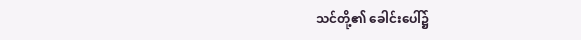သင်တို့၏ ခေါင်းပေါ်၌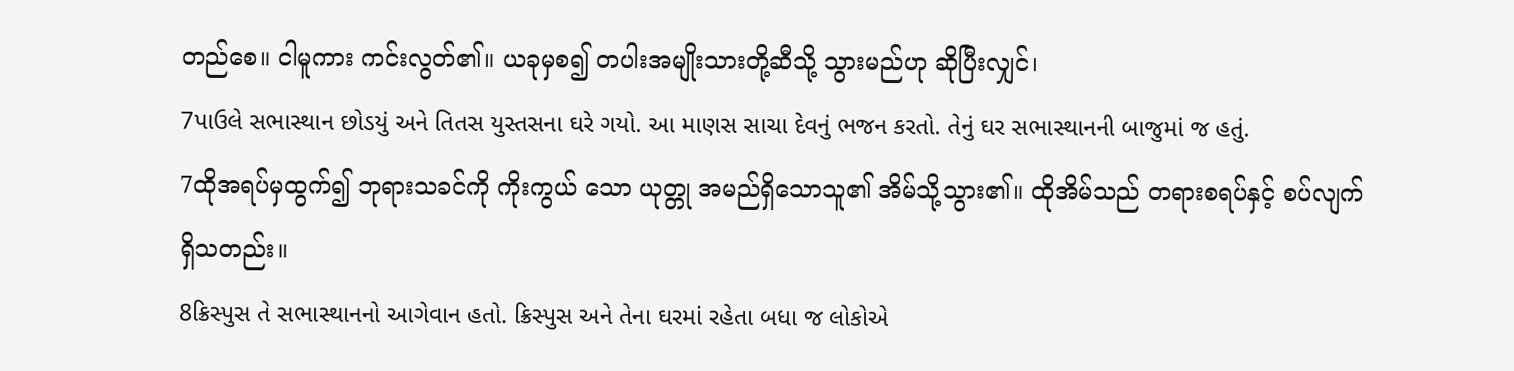တည်စေ။ ငါမူကား ကင်းလွတ်၏။ ယခုမှစ၍ တပါးအမျိုးသားတို့ဆီသို့ သွားမည်ဟု ဆိုပြီးလျှင်၊
7પાઉલે સભાસ્થાન છોડયું અને તિતસ યુસ્તસના ઘરે ગયો. આ માણસ સાચા દેવનું ભજન કરતો. તેનું ઘર સભાસ્થાનની બાજુમાં જ હતું.
7ထိုအရပ်မှထွက်၍ ဘုရားသခင်ကို ကိုးကွယ် သော ယုတ္တု အမည်ရှိသောသူ၏ အိမ်သို့သွား၏။ ထိုအိမ်သည် တရားစရပ်နှင့် စပ်လျက်ရှိသတည်း။
8ક્રિસ્પુસ તે સભાસ્થાનનો આગેવાન હતો. ક્રિસ્પુસ અને તેના ઘરમાં રહેતા બધા જ લોકોએ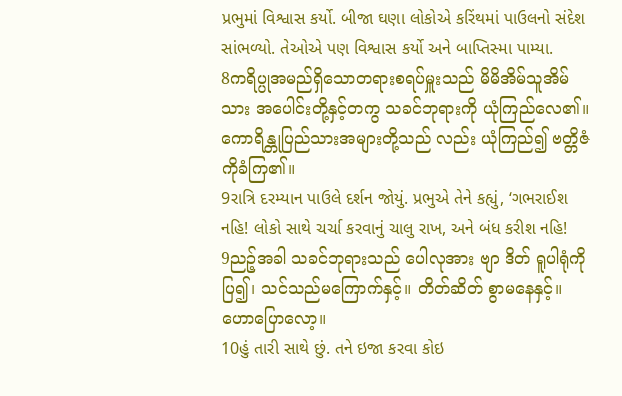પ્રભુમાં વિશ્વાસ કર્યો. બીજા ઘણા લોકોએ કરિંથમાં પાઉલનો સંદેશ સાંભળ્યો. તેઓએ પણ વિશ્વાસ કર્યો અને બાપ્તિસ્મા પામ્યા.
8ကရိပ္ပုအမည်ရှိသောတရားစရပ်မှူးသည် မိမိအိမ်သူအိမ်သား အပေါင်းတို့နှင့်တကွ သခင်ဘုရားကို ယုံကြည်လေ၏။ ကောရိန္တုပြည်သားအများတို့သည် လည်း ယုံကြည်၍ ဗတ္တိဇံကိုခံကြ၏။
9રાત્રિ દરમ્યાન પાઉલે દર્શન જોયું. પ્રભુએ તેને કહ્યું, ‘ગભરાઈશ નહિ! લોકો સાથે ચર્ચા કરવાનું ચાલુ રાખ, અને બંધ કરીશ નહિ!
9ညဉ့်အခါ သခင်ဘုရားသည် ပေါလုအား ဗျာ ဒိတ် ရူပါရုံကိုပြ၍၊ သင်သည်မကြောက်နှင့်။ တိတ်ဆိတ် စွာမနေနှင့်။ ဟောပြောလော့။
10હું તારી સાથે છું. તને ઇજા કરવા કોઇ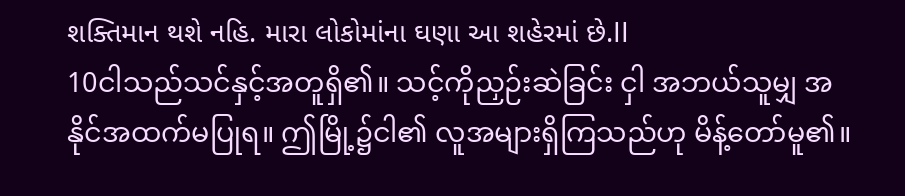શક્તિમાન થશે નહિ. મારા લોકોમાંના ઘણા આ શહેરમાં છે.ІІ
10ငါသည်သင်နှင့်အတူရှိ၏။ သင့်ကိုညှဉ်းဆဲခြင်း ငှါ အဘယ်သူမျှ အနိုင်အထက်မပြုရ။ ဤမြို့၌ငါ၏ လူအများရှိကြသည်ဟု မိန့်တော်မူ၏။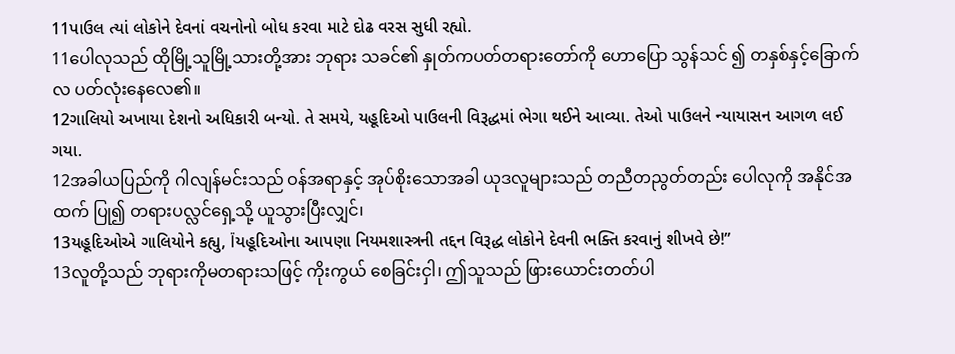11પાઉલ ત્યાં લોકોને દેવનાં વચનોનો બોધ કરવા માટે દોઢ વરસ સુધી રહ્યો.
11ပေါလုသည် ထိုမြို့သူမြို့သားတို့အား ဘုရား သခင်၏ နှုတ်ကပတ်တရားတော်ကို ဟောပြော သွန်သင် ၍ တနှစ်နှင့်ခြောက်လ ပတ်လုံးနေလေ၏။
12ગાલિયો અખાયા દેશનો અધિકારી બન્યો. તે સમયે, યહૂદિઓ પાઉલની વિરૂદ્ધમાં ભેગા થઈને આવ્યા. તેઓ પાઉલને ન્યાયાસન આગળ લઈ ગયા.
12အခါယပြည်ကို ဂါလျန်မင်းသည် ဝန်အရာနှင့် အုပ်စိုးသောအခါ ယုဒလူများသည် တညီတညွတ်တည်း ပေါလုကို အနိုင်အထက် ပြု၍ တရားပလ္လင်ရှေ့သို့ ယူသွားပြီးလျှင်၊
13યહૂદિઓએ ગાલિયોને કહ્યુ, Їયહૂદિઓના આપણા નિયમશાસ્ત્રની તદ્દન વિરૂદ્ધ લોકોને દેવની ભક્તિ કરવાનું શીખવે છે!”
13လူတို့သည် ဘုရားကိုမတရားသဖြင့် ကိုးကွယ် စေခြင်းငှါ၊ ဤသူသည် ဖြားယောင်းတတ်ပါ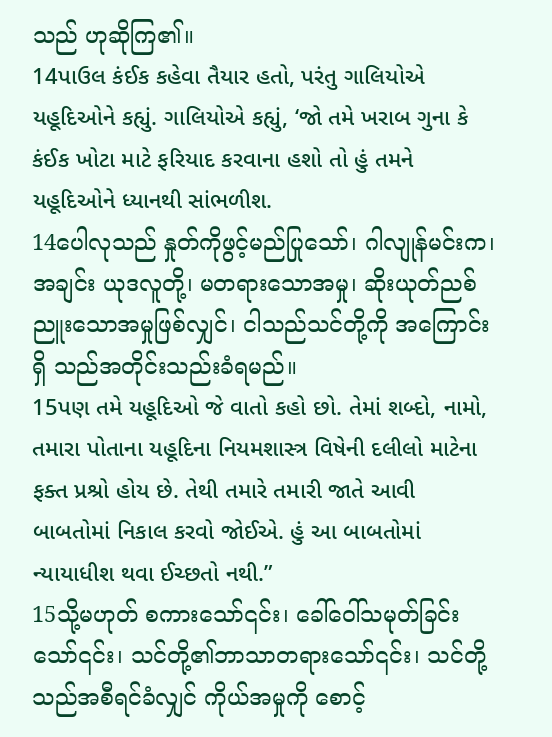သည် ဟုဆိုကြ၏။
14પાઉલ કંઈક કહેવા તૈયાર હતો, પરંતુ ગાલિયોએ યહૂદિઓને કહ્યું. ગાલિયોએ કહ્યું, ‘જો તમે ખરાબ ગુના કે કંઈક ખોટા માટે ફરિયાદ કરવાના હશો તો હું તમને યહૂદિઓને ધ્યાનથી સાંભળીશ.
14ပေါလုသည် နှုတ်ကိုဖွင့်မည်ပြုသော်၊ ဂါလျုန်မင်းက၊ အချင်း ယုဒလူတို့၊ မတရားသောအမှု၊ ဆိုးယုတ်ညစ်ညူးသောအမှုဖြစ်လျှင်၊ ငါသည်သင်တို့ကို အကြောင်းရှိ သည်အတိုင်းသည်းခံရမည်။
15પણ તમે યહૂદિઓ જે વાતો કહો છો. તેમાં શબ્દો, નામો, તમારા પોતાના યહૂદિના નિયમશાસ્ત્ર વિષેની દલીલો માટેના ફક્ત પ્રશ્રો હોય છે. તેથી તમારે તમારી જાતે આવી બાબતોમાં નિકાલ કરવો જોઈએ. હું આ બાબતોમાં ન્યાયાધીશ થવા ઈચ્છતો નથી.”
15သို့မဟုတ် စကားသော်၎င်း၊ ခေါ်ဝေါ်သမုတ်ခြင်းသော်၎င်း၊ သင်တို့၏ဘာသာတရားသော်၎င်း၊ သင်တို့သည်အစီရင်ခံလျှင် ကိုယ်အမှုကို စောင့်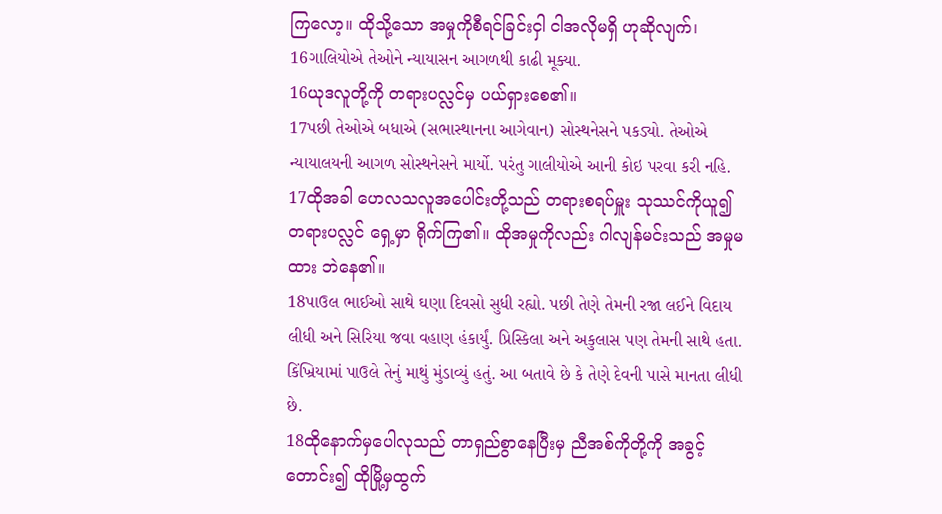ကြလော့။ ထိုသို့သော အမှုကိုစီရင်ခြင်းငှါ ငါအလိုမရှိ ဟုဆိုလျက်၊
16ગાલિયોએ તેઓને ન્યાયાસન આગળથી કાઢી મૂક્યા.
16ယုဒလူတို့ကို တရားပလ္လင်မှ ပယ်ရှားစေ၏။
17પછી તેઓએ બધાએ (સભાસ્થાનના આગેવાન) સોસ્થનેસને પકડ્યો. તેઓએ ન્યાયાલયની આગળ સોસ્થનેસને માર્યો. પરંતુ ગાલીયોએ આની કોઇ પરવા કરી નહિ.
17ထိုအခါ ဟေလသလူအပေါင်းတို့သည် တရားစရပ်မှူး သုဿင်ကိုယူ၍ တရားပလ္လင် ရှေ့မှာ ရိုက်ကြ၏။ ထိုအမှုကိုလည်း ဂါလျန်မင်းသည် အမှုမထား ဘဲနေ၏။
18પાઉલ ભાઈઓ સાથે ઘણા દિવસો સુધી રહ્યો. પછી તેણે તેમની રજા લઈને વિદાય લીધી અને સિરિયા જવા વહાણ હંકાર્યું. પ્રિસ્કિલા અને અકુલાસ પણ તેમની સાથે હતા. કિંખ્રિયામાં પાઉલે તેનું માથું મુંડાવ્યું હતું. આ બતાવે છે કે તેણે દેવની પાસે માનતા લીધી છે.
18ထိုနောက်မှပေါလုသည် တာရှည်စွာနေပြီးမှ ညီအစ်ကိုတို့ကို အခွင့်တောင်း၍ ထိုမြို့မှထွက်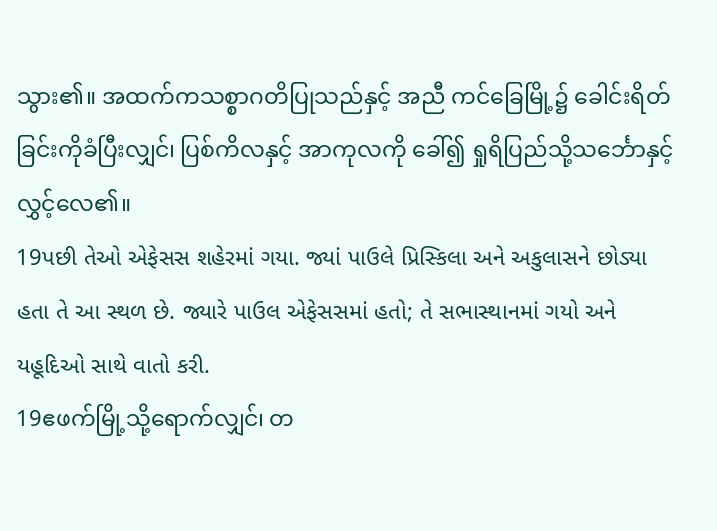သွား၏။ အထက်ကသစ္စာဂတိပြုသည်နှင့် အညီ ကင်ခြေမြို့၌ ခေါင်းရိတ်ခြင်းကိုခံပြီးလျှင်၊ ပြစ်ကိလနှင့် အာကုလကို ခေါ်၍ ရှုရိပြည်သို့သင်္ဘောနှင့် လွှင့်လေ၏။
19પછી તેઓ એફેસસ શહેરમાં ગયા. જ્યાં પાઉલે પ્રિસ્કિલા અને અકુલાસને છોડ્યા હતા તે આ સ્થળ છે. જ્યારે પાઉલ એફેસસમાં હતો; તે સભાસ્થાનમાં ગયો અને યહૂદિઓ સાથે વાતો કરી.
19ဧဖက်မြို့သို့ရောက်လျှင်၊ တ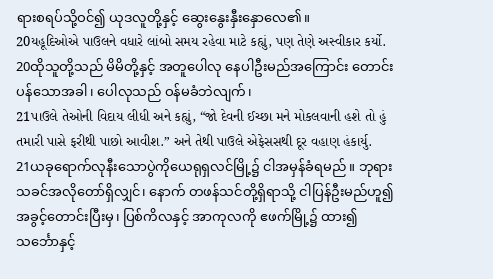ရားစရပ်သို့ဝင်၍ ယုဒလူတို့နှင့် ဆွေးနွေးနှီးနှောလေ၏။
20યહૂદિઓએ પાઉલને વધારે લાંબો સમય રહેવા માટે કહ્યું, પણ તેણે અસ્વીકાર કર્યો.
20ထိုသူတို့သည် မိမိတို့နှင့် အတူပေါလု နေပါဦးမည်အကြောင်း တောင်းပန်သောအခါ၊ ပေါလုသည် ဝန်မခံဘဲလျက်၊
21પાઉલે તેઓની વિદાય લીધી અને કહ્યું, “જો દેવની ઈચ્છા મને મોકલવાની હશે તો હું તમારી પાસે ફરીથી પાછો આવીશ.” અને તેથી પાઉલે એફેસસથી દૂર વહાણ હંકાર્યુ.
21ယခုရောက်လုနီးသောပွဲကိုယေရုရှလင်မြို့၌ ငါအမှန်ခံရမည်။ ဘုရားသခင်အလိုတော်ရှိလျှင်၊ နောက် တဖန်သင်တို့ရှိရာသို့ ငါပြန်ဦးမည်ဟူ၍ အခွင့်တောင်းပြီးမှ၊ ပြစ်ကိလနှင့် အာကုလကို ဧဖက်မြို့၌ ထား၍ သင်္ဘောနှင့်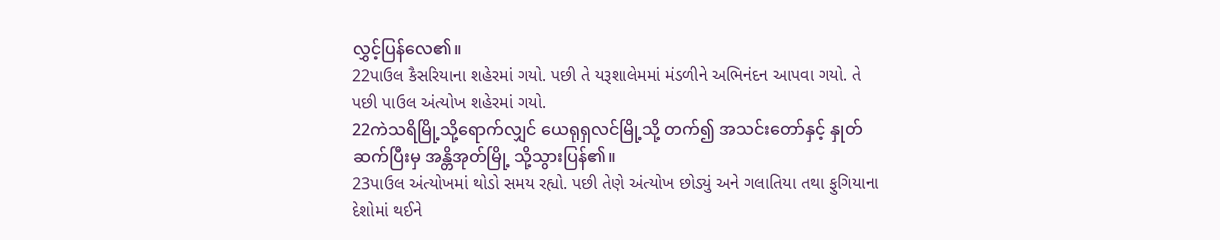လွှင့်ပြန်လေ၏။
22પાઉલ કૈસરિયાના શહેરમાં ગયો. પછી તે યરૂશાલેમમાં મંડળીને અભિનંદન આપવા ગયો. તે પછી પાઉલ અંત્યોખ શહેરમાં ગયો.
22ကဲသရိမြို့သို့ရောက်လျှင် ယေရုရှလင်မြို့သို့ တက်၍ အသင်းတော်နှင့် နှုတ်ဆက်ပြီးမှ အန္တိအုတ်မြို့ သို့သွားပြန်၏။
23પાઉલ અંત્યોખમાં થોડો સમય રહ્યો. પછી તેણે અંત્યોખ છોડ્યું અને ગલાતિયા તથા ફુગિયાના દેશોમાં થઈને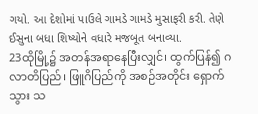ગયો. આ દેશોમાં પાઉલે ગામડે ગામડે મુસાફરી કરી. તેણે ઈસુના બધા શિષ્યોને વધારે મજબૂત બનાવ્યા.
23ထိုမြို့၌ အတန်အရာနေပြီးလျှင်၊ ထွက်ပြန်၍ ဂလာတိပြည်၊ ဖြူဂိပြည်ကို အစဉ်အတိုင်း ရှောက်သွား သ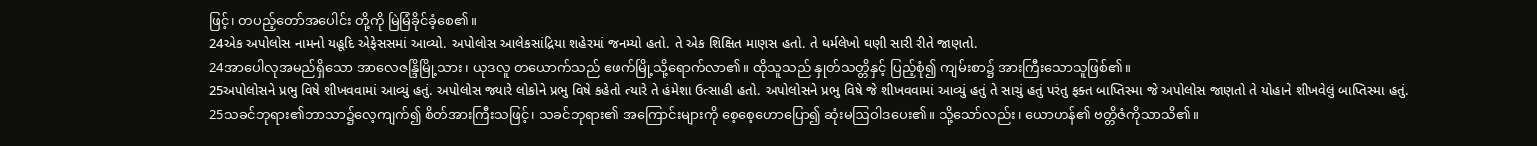ဖြင့်၊ တပည့်တော်အပေါင်း တို့ကို မြဲမြံခိုင်ခံ့စေ၏။
24એક અપોલોસ નામનો યહૂદિ એફેસસમાં આવ્યો. અપોલોસ આલેકસાંદ્રિયા શહેરમાં જનમ્યો હતો. તે એક શિક્ષિત માણસ હતો. તે ધર્મલેખો ઘણી સારી રીતે જાણતો.
24အာပေါလုအမည်ရှိသော အာလေဇန္ဒြိမြို့သား၊ ယုဒလူ တယောက်သည် ဧဖက်မြို့သို့ရောက်လာ၏။ ထိုသူသည် နှုတ်သတ္တိနှင့် ပြည့်စုံ၍ ကျမ်းစာ၌ အားကြီးသောသူဖြစ်၏။
25અપોલોસને પ્રભુ વિષે શીખવવામાં આવ્યું હતું. અપોલોસ જ્યારે લોકોને પ્રભુ વિષે કહેતો ત્યારે તે હંમેશા ઉત્સાહી હતો. અપોલોસને પ્રભુ વિષે જે શીખવવામાં આવ્યું હતું તે સાચું હતું પરંતુ ફક્ત બાપ્તિસ્મા જે અપોલોસ જાણતો તે યોહાને શીખવેલું બાપ્તિસ્મા હતું.
25သခင်ဘုရား၏ဘာသာ၌လေ့ကျက်၍ စိတ်အားကြီးသဖြင့်၊ သခင်ဘုရား၏ အကြောင်းများကို စေ့စေ့ဟောပြော၍ ဆုံးမဩဝါဒပေး၏။ သို့သော်လည်း၊ ယောဟန်၏ ဗတ္တိဇံကိုသာသိ၏။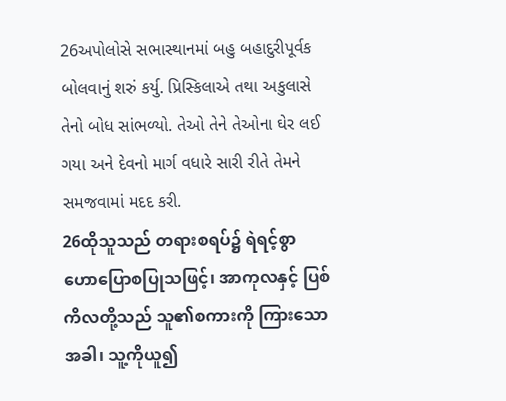26અપોલોસે સભાસ્થાનમાં બહુ બહાદુરીપૂર્વક બોલવાનું શરું કર્યુ. પ્રિસ્કિલાએ તથા અકુલાસે તેનો બોધ સાંભળ્યો. તેઓ તેને તેઓના ઘેર લઈ ગયા અને દેવનો માર્ગ વધારે સારી રીતે તેમને સમજવામાં મદદ કરી.
26ထိုသူသည် တရားစရပ်၌ ရဲရင့်စွာ ဟောပြောစပြုသဖြင့်၊ အာကုလနှင့် ပြစ်ကိလတို့သည် သူ၏စကားကို ကြားသောအခါ၊ သူ့ကိုယူ၍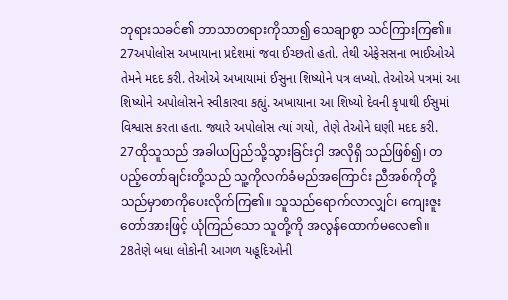ဘုရားသခင်၏ ဘာသာတရားကိုသာ၍ သေချာစွာ သင်ကြားကြ၏။
27અપોલોસ અખાયાના પ્રદેશમાં જવા ઈચ્છતો હતો. તેથી એફેસસના ભાઈઓએ તેમને મદદ કરી. તેઓએ અખાયામાં ઈસુના શિષ્યોને પત્ર લખ્યો. તેઓએ પત્રમાં આ શિષ્યોને અપોલોસને સ્વીકારવા કહ્યું. અખાયાના આ શિષ્યો દેવની કૃપાથી ઈસુમાં વિશ્વાસ કરતા હતા. જ્યારે અપોલોસ ત્યાં ગયો, તેણે તેઓને ઘણી મદદ કરી.
27ထိုသူသည် အခါယပြည်သို့သွားခြင်းငှါ အလိုရှိ သည်ဖြစ်၍၊ တပည့်တော်ချင်းတို့သည် သူ့ကိုလက်ခံမည်အကြောင်း ညီအစ်ကိုတို့သည်မှာစာကိုပေးလိုက်ကြ၏။ သူသည်ရောက်လာလျှင်၊ ကျေးဇူးတော်အားဖြင့် ယုံကြည်သော သူတို့ကို အလွန်ထောက်မလေ၏။
28તેણે બધા લોકોની આગળ યહૂદિઓની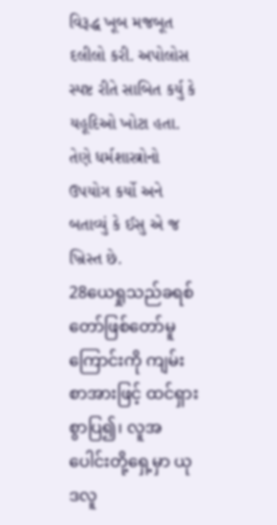વિરૂદ્ધ ખૂબ મજબૂત દલીલો કરી. અપોલોસ સ્પષ્ટ રીતે સાબિત કર્યુ કે યહૂદિઓ ખોટા હતા. તેણે ધર્મશાસ્ત્રોનો ઉપયોગ કર્યો અને બતાવ્યું કે ઈસુ એ જ ખ્રિસ્ત છે.
28ယေရှုသည်ခရစ်တော်ဖြစ်တော်မူကြောင်းကို ကျမ်းစာအားဖြင့် ထင်ရှားစွာပြ၍၊ လူအပေါင်းတို့ရှေ့မှာ ယုဒလူ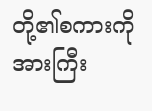တို့၏စကားကို အားကြီး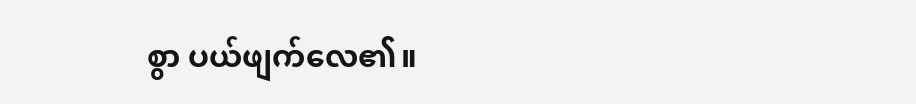စွာ ပယ်ဖျက်လေ၏။